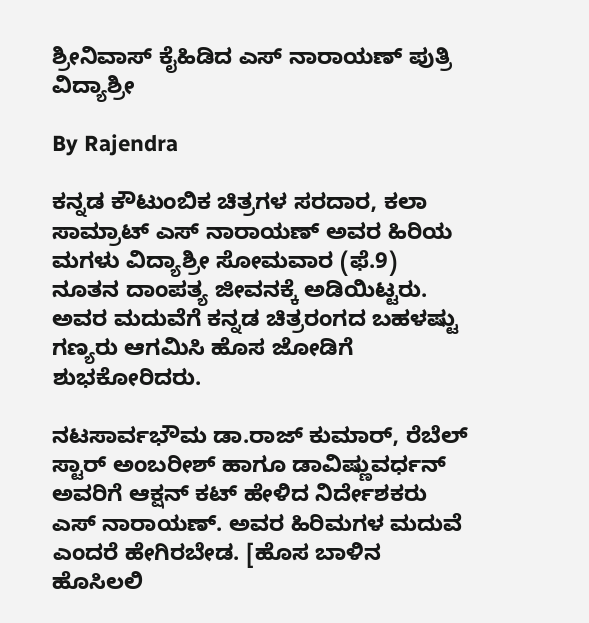ಶ್ರೀನಿವಾಸ್ ಕೈಹಿಡಿದ ಎಸ್ ನಾರಾಯಣ್ ಪುತ್ರಿ ವಿದ್ಯಾಶ್ರೀ

By Rajendra

ಕನ್ನಡ ಕೌಟುಂಬಿಕ ಚಿತ್ರಗಳ ಸರದಾರ, ಕಲಾ ಸಾಮ್ರಾಟ್ ಎಸ್ ನಾರಾಯಣ್ ಅವರ ಹಿರಿಯ ಮಗಳು ವಿದ್ಯಾಶ್ರೀ ಸೋಮವಾರ (ಫೆ.9) ನೂತನ ದಾಂಪತ್ಯ ಜೀವನಕ್ಕೆ ಅಡಿಯಿಟ್ಟರು. ಅವರ ಮದುವೆಗೆ ಕನ್ನಡ ಚಿತ್ರರಂಗದ ಬಹಳಷ್ಟು ಗಣ್ಯರು ಆಗಮಿಸಿ ಹೊಸ ಜೋಡಿಗೆ ಶುಭಕೋರಿದರು.

ನಟಸಾರ್ವಭೌಮ ಡಾ.ರಾಜ್ ಕುಮಾರ್, ರೆಬೆಲ್ ಸ್ಟಾರ್ ಅಂಬರೀಶ್ ಹಾಗೂ ಡಾವಿಷ್ಣುವರ್ಧನ್ ಅವರಿಗೆ ಆಕ್ಷನ್ ಕಟ್ ಹೇಳಿದ ನಿರ್ದೇಶಕರು ಎಸ್ ನಾರಾಯಣ್. ಅವರ ಹಿರಿಮಗಳ ಮದುವೆ ಎಂದರೆ ಹೇಗಿರಬೇಡ. [ಹೊಸ ಬಾಳಿನ ಹೊಸಿಲಲಿ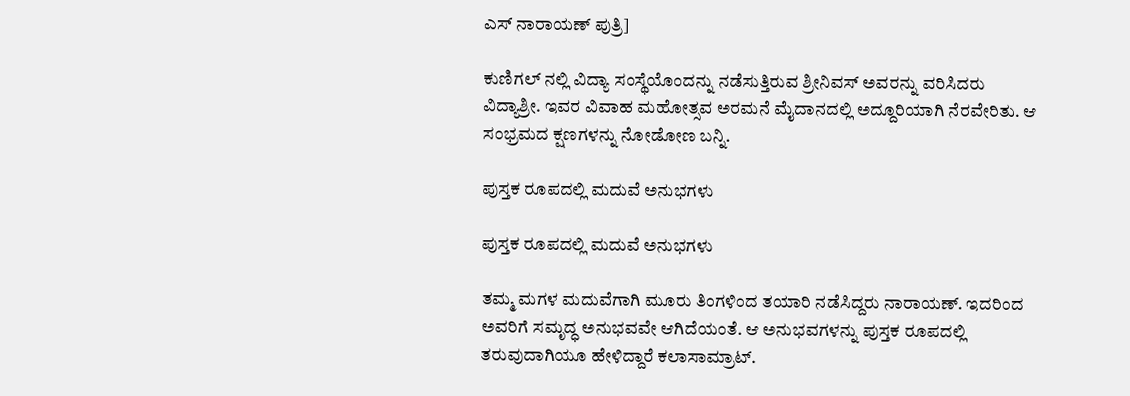ಎಸ್ ನಾರಾಯಣ್ ಪುತ್ರಿ]

ಕುಣಿಗಲ್ ನಲ್ಲಿ ವಿದ್ಯಾ ಸಂಸ್ಥೆಯೊಂದನ್ನು ನಡೆಸುತ್ತಿರುವ ಶ್ರೀನಿವಸ್ ಅವರನ್ನು ವರಿಸಿದರು ವಿದ್ಯಾಶ್ರೀ. ಇವರ ವಿವಾಹ ಮಹೋತ್ಸವ ಅರಮನೆ ಮೈದಾನದಲ್ಲಿ ಅದ್ದೂರಿಯಾಗಿ ನೆರವೇರಿತು. ಆ ಸಂಭ್ರಮದ ಕ್ಷಣಗಳನ್ನು ನೋಡೋಣ ಬನ್ನಿ.

ಪುಸ್ತಕ ರೂಪದಲ್ಲಿ ಮದುವೆ ಅನುಭಗಳು

ಪುಸ್ತಕ ರೂಪದಲ್ಲಿ ಮದುವೆ ಅನುಭಗಳು

ತಮ್ಮ ಮಗಳ ಮದುವೆಗಾಗಿ ಮೂರು ತಿಂಗಳಿಂದ ತಯಾರಿ ನಡೆಸಿದ್ದರು ನಾರಾಯಣ್. ಇದರಿಂದ ಅವರಿಗೆ ಸಮೃದ್ಧ ಅನುಭವವೇ ಆಗಿದೆಯಂತೆ. ಆ ಅನುಭವಗಳನ್ನು ಪುಸ್ತಕ ರೂಪದಲ್ಲಿ ತರುವುದಾಗಿಯೂ ಹೇಳಿದ್ದಾರೆ ಕಲಾಸಾಮ್ರಾಟ್.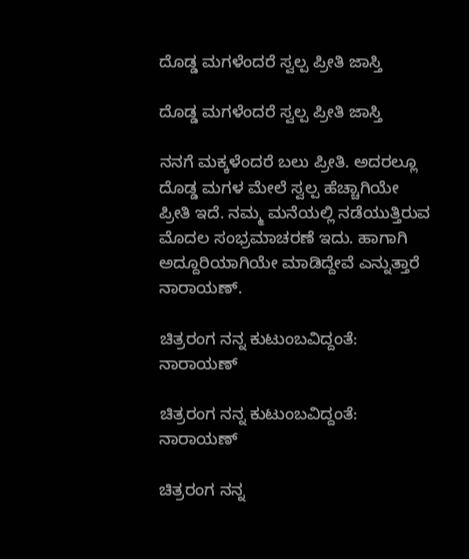ದೊಡ್ಡ ಮಗಳೆಂದರೆ ಸ್ವಲ್ಪ ಪ್ರೀತಿ ಜಾಸ್ತಿ

ದೊಡ್ಡ ಮಗಳೆಂದರೆ ಸ್ವಲ್ಪ ಪ್ರೀತಿ ಜಾಸ್ತಿ

ನನಗೆ ಮಕ್ಕಳೆಂದರೆ ಬಲು ಪ್ರೀತಿ. ಅದರಲ್ಲೂ ದೊಡ್ಡ ಮಗಳ ಮೇಲೆ ಸ್ವಲ್ಪ ಹೆಚ್ಚಾಗಿಯೇ ಪ್ರೀತಿ ಇದೆ. ನಮ್ಮ ಮನೆಯಲ್ಲಿ ನಡೆಯುತ್ತಿರುವ ಮೊದಲ ಸಂಭ್ರಮಾಚರಣೆ ಇದು. ಹಾಗಾಗಿ ಅದ್ದೂರಿಯಾಗಿಯೇ ಮಾಡಿದ್ದೇವೆ ಎನ್ನುತ್ತಾರೆ ನಾರಾಯಣ್.

ಚಿತ್ರರಂಗ ನನ್ನ ಕುಟುಂಬವಿದ್ದಂತೆ: ನಾರಾಯಣ್

ಚಿತ್ರರಂಗ ನನ್ನ ಕುಟುಂಬವಿದ್ದಂತೆ: ನಾರಾಯಣ್

ಚಿತ್ರರಂಗ ನನ್ನ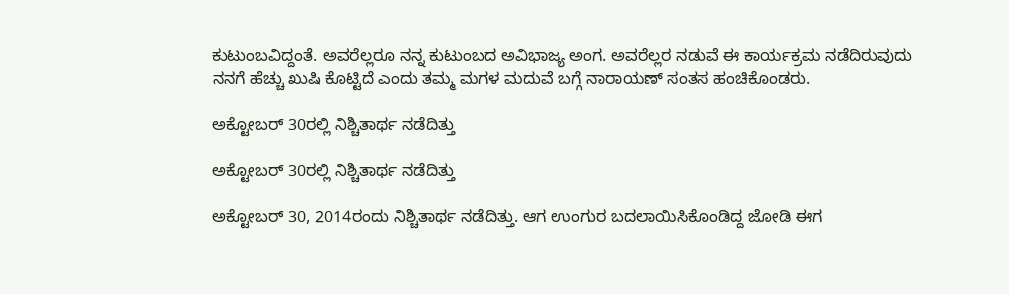ಕುಟುಂಬವಿದ್ದಂತೆ. ಅವರೆಲ್ಲರೂ ನನ್ನ ಕುಟುಂಬದ ಅವಿಭಾಜ್ಯ ಅಂಗ. ಅವರೆಲ್ಲರ ನಡುವೆ ಈ ಕಾರ್ಯಕ್ರಮ ನಡೆದಿರುವುದು ನನಗೆ ಹೆಚ್ಚು ಖುಷಿ ಕೊಟ್ಟಿದೆ ಎಂದು ತಮ್ಮ ಮಗಳ ಮದುವೆ ಬಗ್ಗೆ ನಾರಾಯಣ್ ಸಂತಸ ಹಂಚಿಕೊಂಡರು.

ಅಕ್ಟೋಬರ್ 30ರಲ್ಲಿ ನಿಶ್ಚಿತಾರ್ಥ ನಡೆದಿತ್ತು

ಅಕ್ಟೋಬರ್ 30ರಲ್ಲಿ ನಿಶ್ಚಿತಾರ್ಥ ನಡೆದಿತ್ತು

ಅಕ್ಟೋಬರ್ 30, 2014ರಂದು ನಿಶ್ಚಿತಾರ್ಥ ನಡೆದಿತ್ತು. ಆಗ ಉಂಗುರ ಬದಲಾಯಿಸಿಕೊಂಡಿದ್ದ ಜೋಡಿ ಈಗ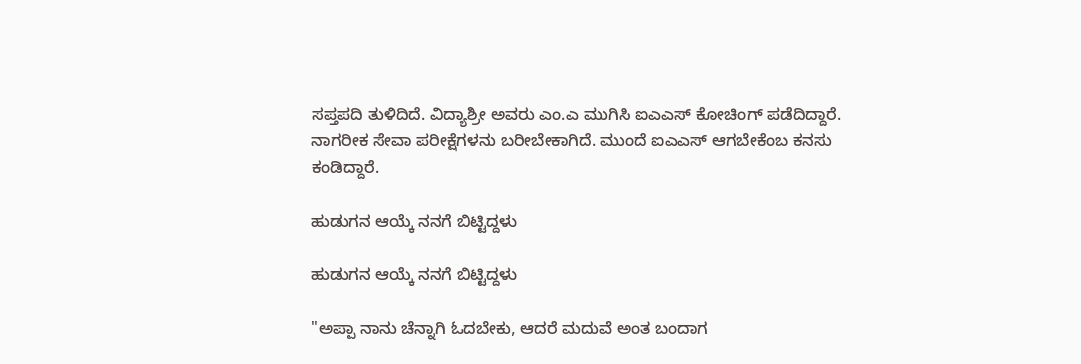ಸಪ್ತಪದಿ ತುಳಿದಿದೆ. ವಿದ್ಯಾಶ್ರೀ ಅವರು ಎಂ.ಎ ಮುಗಿಸಿ ಐಎಎಸ್ ಕೋಚಿಂಗ್ ಪಡೆದಿದ್ದಾರೆ. ನಾಗರೀಕ ಸೇವಾ ಪರೀಕ್ಷೆಗಳನು ಬರೀಬೇಕಾಗಿದೆ. ಮುಂದೆ ಐಎಎಸ್ ಆಗಬೇಕೆಂಬ ಕನಸು ಕಂಡಿದ್ದಾರೆ.

ಹುಡುಗನ ಆಯ್ಕೆ ನನಗೆ ಬಿಟ್ಟಿದ್ದಳು

ಹುಡುಗನ ಆಯ್ಕೆ ನನಗೆ ಬಿಟ್ಟಿದ್ದಳು

"ಅಪ್ಪಾ ನಾನು ಚೆನ್ನಾಗಿ ಓದಬೇಕು, ಆದರೆ ಮದುವೆ ಅಂತ ಬಂದಾಗ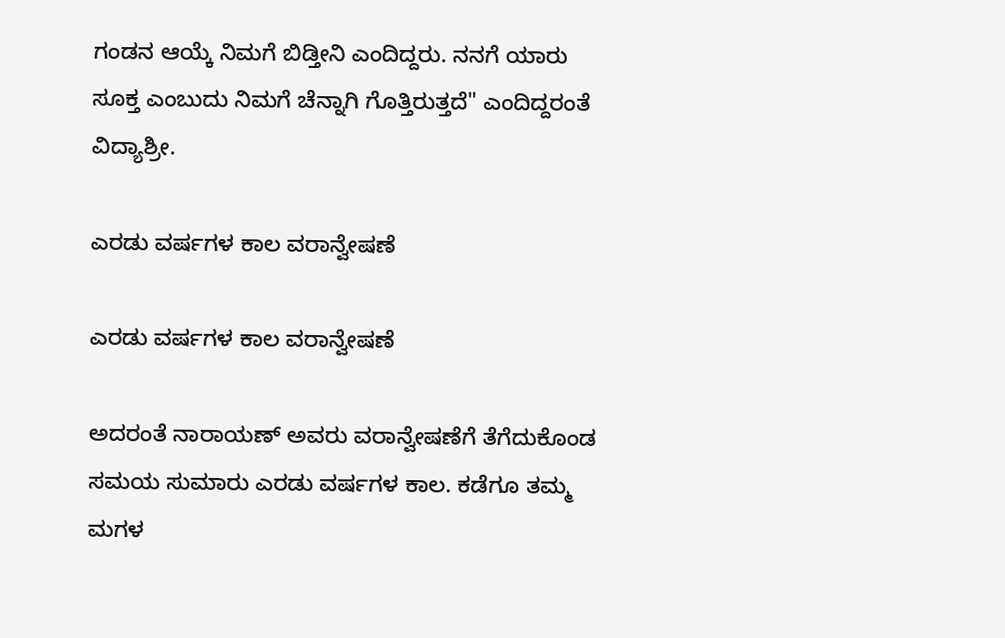ಗಂಡನ ಆಯ್ಕೆ ನಿಮಗೆ ಬಿಡ್ತೀನಿ ಎಂದಿದ್ದರು. ನನಗೆ ಯಾರು ಸೂಕ್ತ ಎಂಬುದು ನಿಮಗೆ ಚೆನ್ನಾಗಿ ಗೊತ್ತಿರುತ್ತದೆ" ಎಂದಿದ್ದರಂತೆ ವಿದ್ಯಾಶ್ರೀ.

ಎರಡು ವರ್ಷಗಳ ಕಾಲ ವರಾನ್ವೇಷಣೆ

ಎರಡು ವರ್ಷಗಳ ಕಾಲ ವರಾನ್ವೇಷಣೆ

ಅದರಂತೆ ನಾರಾಯಣ್ ಅವರು ವರಾನ್ವೇಷಣೆಗೆ ತೆಗೆದುಕೊಂಡ ಸಮಯ ಸುಮಾರು ಎರಡು ವರ್ಷಗಳ ಕಾಲ. ಕಡೆಗೂ ತಮ್ಮ ಮಗಳ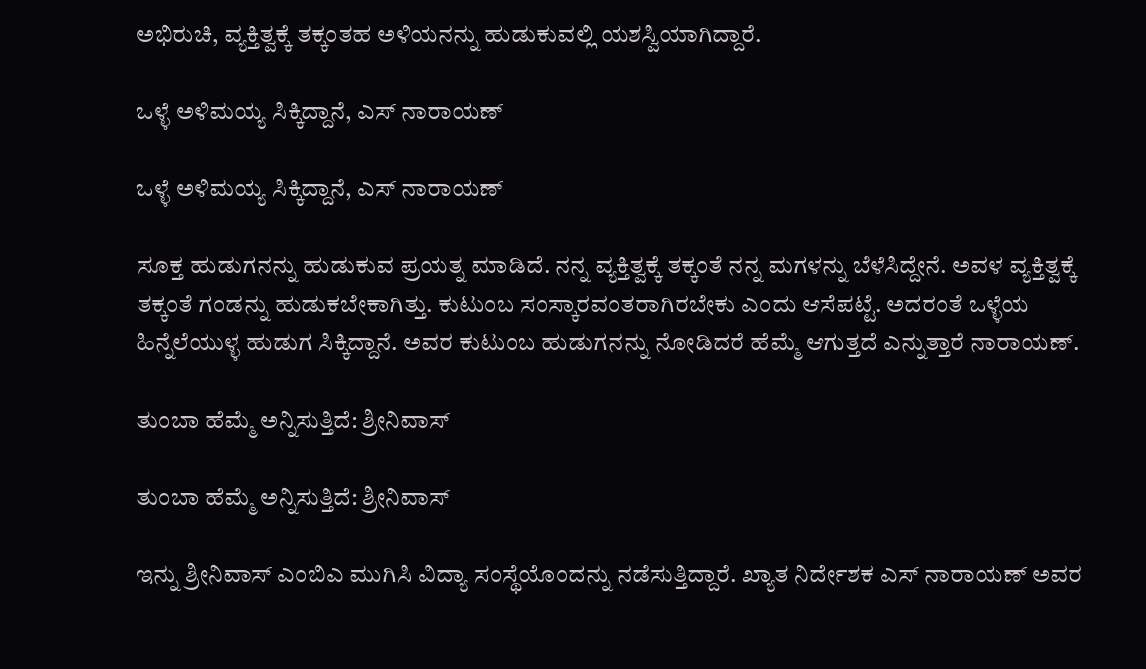ಅಭಿರುಚಿ, ವ್ಯಕ್ತಿತ್ವಕ್ಕೆ ತಕ್ಕಂತಹ ಅಳಿಯನನ್ನು ಹುಡುಕುವಲ್ಲಿ ಯಶಸ್ವಿಯಾಗಿದ್ದಾರೆ.

ಒಳ್ಳೆ ಅಳಿಮಯ್ಯ ಸಿಕ್ಕಿದ್ದಾನೆ, ಎಸ್ ನಾರಾಯಣ್

ಒಳ್ಳೆ ಅಳಿಮಯ್ಯ ಸಿಕ್ಕಿದ್ದಾನೆ, ಎಸ್ ನಾರಾಯಣ್

ಸೂಕ್ತ ಹುಡುಗನನ್ನು ಹುಡುಕುವ ಪ್ರಯತ್ನ ಮಾಡಿದೆ. ನನ್ನ ವ್ಯಕ್ತಿತ್ವಕ್ಕೆ ತಕ್ಕಂತೆ ನನ್ನ ಮಗಳನ್ನು ಬೆಳೆಸಿದ್ದೇನೆ. ಅವಳ ವ್ಯಕ್ತಿತ್ವಕ್ಕೆ ತಕ್ಕಂತೆ ಗಂಡನ್ನು ಹುಡುಕಬೇಕಾಗಿತ್ತು. ಕುಟುಂಬ ಸಂಸ್ಕಾರವಂತರಾಗಿರಬೇಕು ಎಂದು ಆಸೆಪಟ್ಟೆ. ಅದರಂತೆ ಒಳ್ಳೆಯ ಹಿನ್ನೆಲೆಯುಳ್ಳ ಹುಡುಗ ಸಿಕ್ಕಿದ್ದಾನೆ. ಅವರ ಕುಟುಂಬ ಹುಡುಗನನ್ನು ನೋಡಿದರೆ ಹೆಮ್ಮೆ ಆಗುತ್ತದೆ ಎನ್ನುತ್ತಾರೆ ನಾರಾಯಣ್.

ತುಂಬಾ ಹೆಮ್ಮೆ ಅನ್ನಿಸುತ್ತಿದೆ: ಶ್ರೀನಿವಾಸ್

ತುಂಬಾ ಹೆಮ್ಮೆ ಅನ್ನಿಸುತ್ತಿದೆ: ಶ್ರೀನಿವಾಸ್

ಇನ್ನು ಶ್ರೀನಿವಾಸ್ ಎಂಬಿಎ ಮುಗಿಸಿ ವಿದ್ಯಾ ಸಂಸ್ಥೆಯೊಂದನ್ನು ನಡೆಸುತ್ತಿದ್ದಾರೆ. ಖ್ಯಾತ ನಿರ್ದೇಶಕ ಎಸ್ ನಾರಾಯಣ್ ಅವರ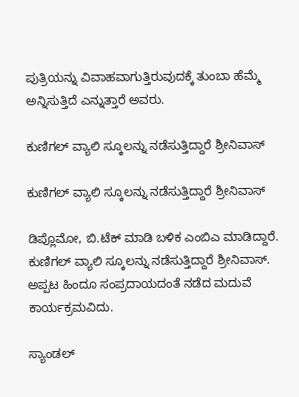ಪುತ್ರಿಯನ್ನು ವಿವಾಹವಾಗುತ್ತಿರುವುದಕ್ಕೆ ತುಂಬಾ ಹೆಮ್ಮೆ ಅನ್ನಿಸುತ್ತಿದೆ ಎನ್ನುತ್ತಾರೆ ಅವರು.

ಕುಣಿಗಲ್ ವ್ಯಾಲಿ ಸ್ಕೂಲನ್ನು ನಡೆಸುತ್ತಿದ್ದಾರೆ ಶ್ರೀನಿವಾಸ್

ಕುಣಿಗಲ್ ವ್ಯಾಲಿ ಸ್ಕೂಲನ್ನು ನಡೆಸುತ್ತಿದ್ದಾರೆ ಶ್ರೀನಿವಾಸ್

ಡಿಪ್ಲೊಮೋ, ಬಿ.ಟೆಕ್ ಮಾಡಿ ಬಳಿಕ ಎಂಬಿಎ ಮಾಡಿದ್ದಾರೆ. ಕುಣಿಗಲ್ ವ್ಯಾಲಿ ಸ್ಕೂಲನ್ನು ನಡೆಸುತ್ತಿದ್ದಾರೆ ಶ್ರೀನಿವಾಸ್. ಅಪ್ಪಟ ಹಿಂದೂ ಸಂಪ್ರದಾಯದಂತೆ ನಡೆದ ಮದುವೆ ಕಾರ್ಯಕ್ರಮವಿದು.

ಸ್ಯಾಂಡಲ್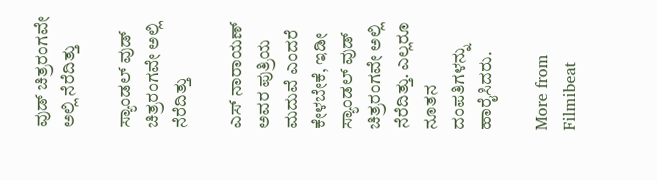ವುಡ್ ಚಿತ್ರರಂಗವೇ ಅಲ್ಲಿ ನೆರೆದಿತ್ತು

ಸ್ಯಾಂಡಲ್ ವುಡ್ ಚಿತ್ರರಂಗವೇ ಅಲ್ಲಿ ನೆರೆದಿತ್ತು

ಎಸ್ ನಾರಾಯಣ್ ಅವರ ಪುತ್ರಿಯ ಮದುವೆ ಎಂದರೆ ಕೇಳಬೇಕೆ, ಇಡೀ ಸ್ಯಾಂಡಲ್ ವುಡ್ ಚಿತ್ರರಂಗವೇ ಅಲ್ಲಿ ನೆರೆದಿತ್ತು. ಎಲ್ಲರೂ ನೂತನ ದಂಪತಿಗಳನ್ನು ಹಾರೈಸಿದರು.

More from Filmibeat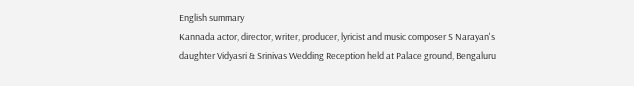English summary
Kannada actor, director, writer, producer, lyricist and music composer S Narayan's daughter Vidyasri & Srinivas Wedding Reception held at Palace ground, Bengaluru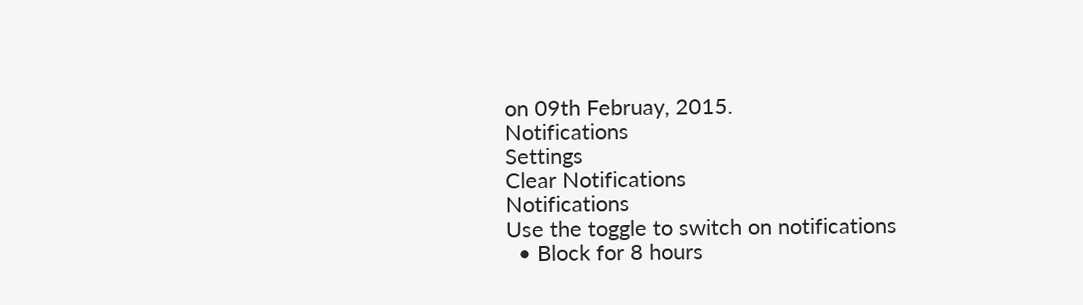on 09th Februay, 2015.
Notifications
Settings
Clear Notifications
Notifications
Use the toggle to switch on notifications
  • Block for 8 hours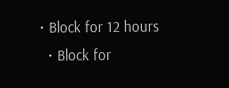• Block for 12 hours
  • Block for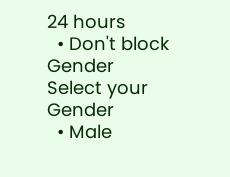24 hours
  • Don't block
Gender
Select your Gender
  • Male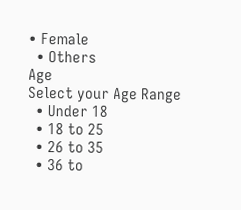• Female
  • Others
Age
Select your Age Range
  • Under 18
  • 18 to 25
  • 26 to 35
  • 36 to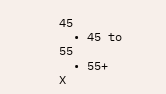45
  • 45 to 55
  • 55+
X